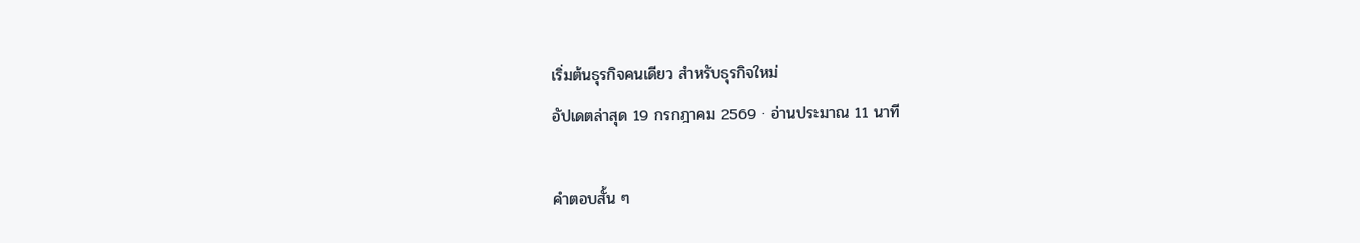เริ่มต้นธุรกิจคนเดียว สำหรับธุรกิจใหม่
อัปเดตล่าสุด 19 กรกฎาคม 2569 · อ่านประมาณ 11 นาที

คำตอบสั้น ๆ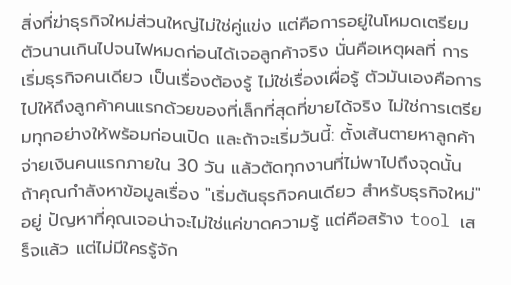สิ่งที่ฆ่าธุรกิจใหม่ส่วนใหญ่ไม่ใช่คู่แข่ง แต่คือการอยู่ในโหมดเตรียมตัวนานเกินไปจนไฟหมดก่อนได้เจอลูกค้าจริง นั่นคือเหตุผลที่ การเริ่มธุรกิจคนเดียว เป็นเรื่องต้องรู้ ไม่ใช่เรื่องเผื่อรู้ ตัวมันเองคือการไปให้ถึงลูกค้าคนแรกด้วยของที่เล็กที่สุดที่ขายได้จริง ไม่ใช่การเตรียมทุกอย่างให้พร้อมก่อนเปิด และถ้าจะเริ่มวันนี้: ตั้งเส้นตายหาลูกค้าจ่ายเงินคนแรกภายใน 30 วัน แล้วตัดทุกงานที่ไม่พาไปถึงจุดนั้น
ถ้าคุณกำลังหาข้อมูลเรื่อง "เริ่มต้นธุรกิจคนเดียว สำหรับธุรกิจใหม่" อยู่ ปัญหาที่คุณเจอน่าจะไม่ใช่แค่ขาดความรู้ แต่คือสร้าง tool เสร็จแล้ว แต่ไม่มีใครรู้จัก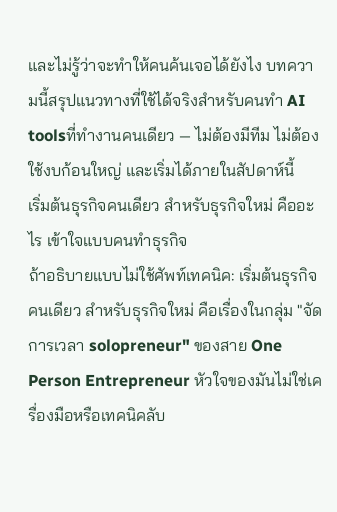และไม่รู้ว่าจะทำให้คนค้นเจอได้ยังไง บทความนี้สรุปแนวทางที่ใช้ได้จริงสำหรับคนทำ AI toolsที่ทำงานคนเดียว — ไม่ต้องมีทีม ไม่ต้องใช้งบก้อนใหญ่ และเริ่มได้ภายในสัปดาห์นี้
เริ่มต้นธุรกิจคนเดียว สำหรับธุรกิจใหม่ คืออะไร เข้าใจแบบคนทำธุรกิจ
ถ้าอธิบายแบบไม่ใช้ศัพท์เทคนิค: เริ่มต้นธุรกิจคนเดียว สำหรับธุรกิจใหม่ คือเรื่องในกลุ่ม "จัดการเวลา solopreneur" ของสาย One Person Entrepreneur หัวใจของมันไม่ใช่เครื่องมือหรือเทคนิคลับ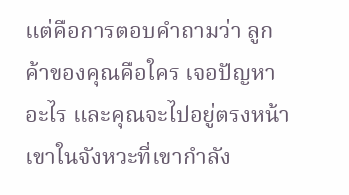แต่คือการตอบคำถามว่า ลูกค้าของคุณคือใคร เจอปัญหาอะไร และคุณจะไปอยู่ตรงหน้าเขาในจังหวะที่เขากำลัง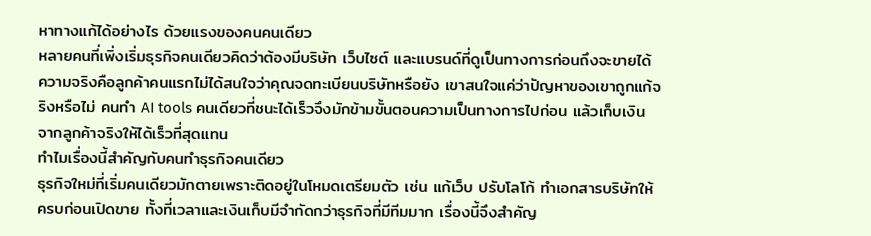หาทางแก้ได้อย่างไร ด้วยแรงของคนคนเดียว
หลายคนที่เพิ่งเริ่มธุรกิจคนเดียวคิดว่าต้องมีบริษัท เว็บไซต์ และแบรนด์ที่ดูเป็นทางการก่อนถึงจะขายได้ ความจริงคือลูกค้าคนแรกไม่ได้สนใจว่าคุณจดทะเบียนบริษัทหรือยัง เขาสนใจแค่ว่าปัญหาของเขาถูกแก้จริงหรือไม่ คนทำ AI tools คนเดียวที่ชนะได้เร็วจึงมักข้ามขั้นตอนความเป็นทางการไปก่อน แล้วเก็บเงินจากลูกค้าจริงให้ได้เร็วที่สุดแทน
ทำไมเรื่องนี้สำคัญกับคนทำธุรกิจคนเดียว
ธุรกิจใหม่ที่เริ่มคนเดียวมักตายเพราะติดอยู่ในโหมดเตรียมตัว เช่น แก้เว็บ ปรับโลโก้ ทำเอกสารบริษัทให้ครบก่อนเปิดขาย ทั้งที่เวลาและเงินเก็บมีจำกัดกว่าธุรกิจที่มีทีมมาก เรื่องนี้จึงสำคัญ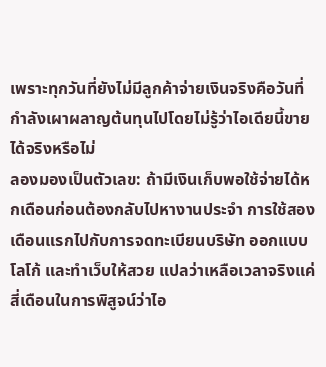เพราะทุกวันที่ยังไม่มีลูกค้าจ่ายเงินจริงคือวันที่กำลังเผาผลาญต้นทุนไปโดยไม่รู้ว่าไอเดียนี้ขายได้จริงหรือไม่
ลองมองเป็นตัวเลข: ถ้ามีเงินเก็บพอใช้จ่ายได้หกเดือนก่อนต้องกลับไปหางานประจำ การใช้สองเดือนแรกไปกับการจดทะเบียนบริษัท ออกแบบโลโก้ และทำเว็บให้สวย แปลว่าเหลือเวลาจริงแค่สี่เดือนในการพิสูจน์ว่าไอ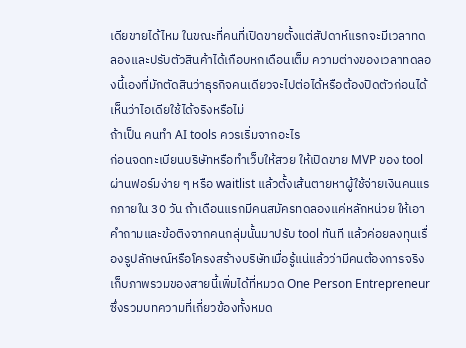เดียขายได้ไหม ในขณะที่คนที่เปิดขายตั้งแต่สัปดาห์แรกจะมีเวลาทดลองและปรับตัวสินค้าได้เกือบหกเดือนเต็ม ความต่างของเวลาทดลองนี้เองที่มักตัดสินว่าธุรกิจคนเดียวจะไปต่อได้หรือต้องปิดตัวก่อนได้เห็นว่าไอเดียใช้ได้จริงหรือไม่
ถ้าเป็น คนทำ AI tools ควรเริ่มจากอะไร
ก่อนจดทะเบียนบริษัทหรือทำเว็บให้สวย ให้เปิดขาย MVP ของ tool ผ่านฟอร์มง่าย ๆ หรือ waitlist แล้วตั้งเส้นตายหาผู้ใช้จ่ายเงินคนแรกภายใน 30 วัน ถ้าเดือนแรกมีคนสมัครทดลองแค่หลักหน่วย ให้เอาคำถามและข้อติงจากคนกลุ่มนั้นมาปรับ tool ทันที แล้วค่อยลงทุนเรื่องรูปลักษณ์หรือโครงสร้างบริษัทเมื่อรู้แน่แล้วว่ามีคนต้องการจริง
เก็บภาพรวมของสายนี้เพิ่มได้ที่หมวด One Person Entrepreneur ซึ่งรวมบทความที่เกี่ยวข้องทั้งหมด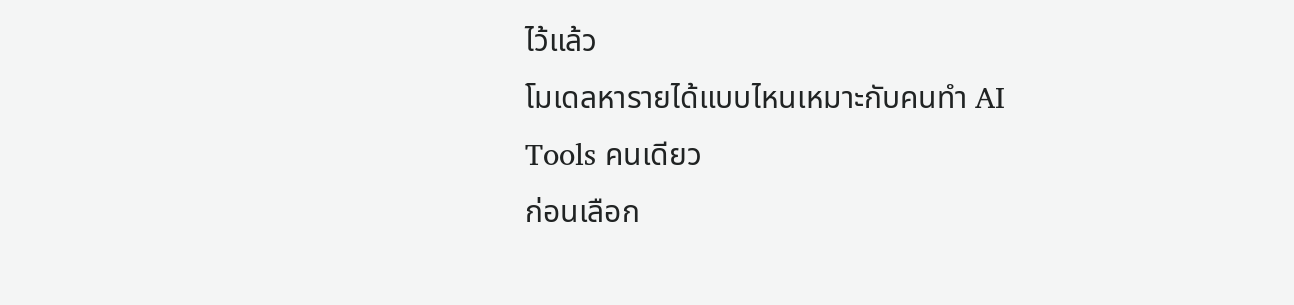ไว้แล้ว
โมเดลหารายได้แบบไหนเหมาะกับคนทำ AI Tools คนเดียว
ก่อนเลือก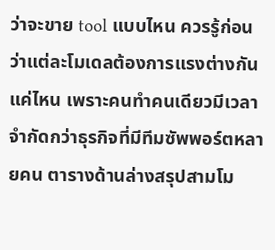ว่าจะขาย tool แบบไหน ควรรู้ก่อนว่าแต่ละโมเดลต้องการแรงต่างกันแค่ไหน เพราะคนทำคนเดียวมีเวลาจำกัดกว่าธุรกิจที่มีทีมซัพพอร์ตหลายคน ตารางด้านล่างสรุปสามโม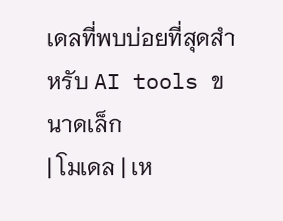เดลที่พบบ่อยที่สุดสำหรับ AI tools ขนาดเล็ก
| โมเดล | เห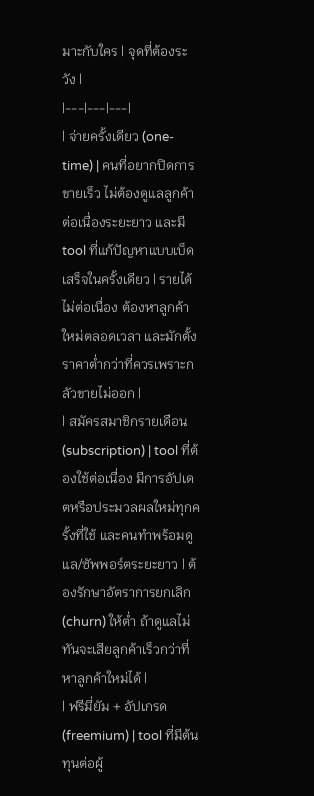มาะกับใคร | จุดที่ต้องระวัง |
|---|---|---|
| จ่ายครั้งเดียว (one-time) | คนที่อยากปิดการขายเร็ว ไม่ต้องดูแลลูกค้าต่อเนื่องระยะยาว และมี tool ที่แก้ปัญหาแบบเบ็ดเสร็จในครั้งเดียว | รายได้ไม่ต่อเนื่อง ต้องหาลูกค้าใหม่ตลอดเวลา และมักตั้งราคาต่ำกว่าที่ควรเพราะกลัวขายไม่ออก |
| สมัครสมาชิกรายเดือน (subscription) | tool ที่ต้องใช้ต่อเนื่อง มีการอัปเดตหรือประมวลผลใหม่ทุกครั้งที่ใช้ และคนทำพร้อมดูแล/ซัพพอร์ตระยะยาว | ต้องรักษาอัตราการยกเลิก (churn) ให้ต่ำ ถ้าดูแลไม่ทันจะเสียลูกค้าเร็วกว่าที่หาลูกค้าใหม่ได้ |
| ฟรีมี่ยัม + อัปเกรด (freemium) | tool ที่มีต้นทุนต่อผู้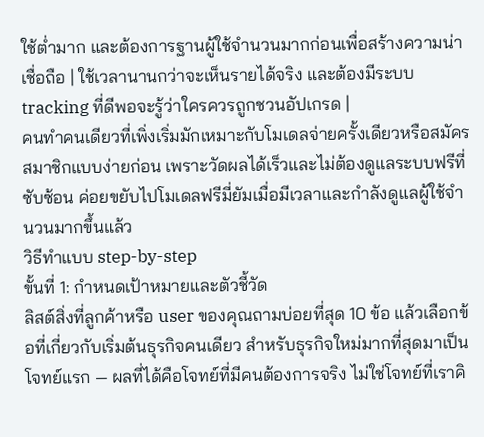ใช้ต่ำมาก และต้องการฐานผู้ใช้จำนวนมากก่อนเพื่อสร้างความน่าเชื่อถือ | ใช้เวลานานกว่าจะเห็นรายได้จริง และต้องมีระบบ tracking ที่ดีพอจะรู้ว่าใครควรถูกชวนอัปเกรด |
คนทำคนเดียวที่เพิ่งเริ่มมักเหมาะกับโมเดลจ่ายครั้งเดียวหรือสมัครสมาชิกแบบง่ายก่อน เพราะวัดผลได้เร็วและไม่ต้องดูแลระบบฟรีที่ซับซ้อน ค่อยขยับไปโมเดลฟรีมี่ยัมเมื่อมีเวลาและกำลังดูแลผู้ใช้จำนวนมากขึ้นแล้ว
วิธีทำแบบ step-by-step
ขั้นที่ 1: กำหนดเป้าหมายและตัวชี้วัด
ลิสต์สิ่งที่ลูกค้าหรือ user ของคุณถามบ่อยที่สุด 10 ข้อ แล้วเลือกข้อที่เกี่ยวกับเริ่มต้นธุรกิจคนเดียว สำหรับธุรกิจใหม่มากที่สุดมาเป็นโจทย์แรก — ผลที่ได้คือโจทย์ที่มีคนต้องการจริง ไม่ใช่โจทย์ที่เราคิ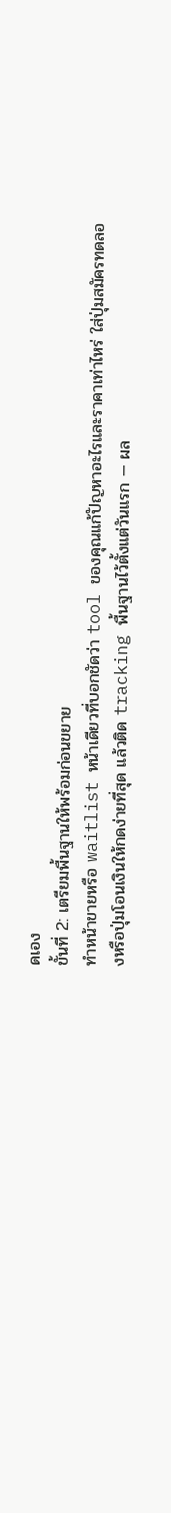ดเอง
ขั้นที่ 2: เตรียมพื้นฐานให้พร้อมก่อนขยาย
ทำหน้าขายหรือ waitlist หน้าเดียวที่บอกชัดว่า tool ของคุณแก้ปัญหาอะไรและราคาเท่าไหร่ ใส่ปุ่มสมัครทดลองหรือปุ่มโอนเงินให้กดง่ายที่สุด แล้วติด tracking พื้นฐานไว้ตั้งแต่วันแรก — ผล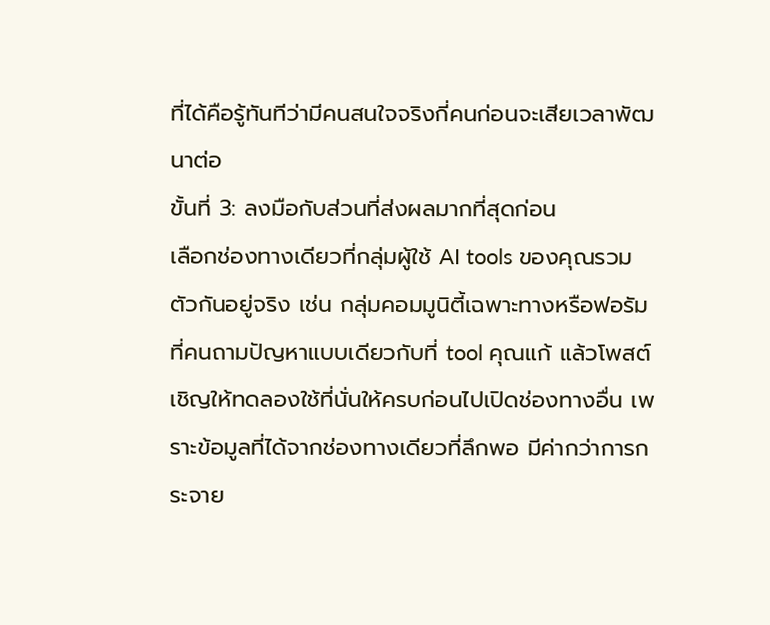ที่ได้คือรู้ทันทีว่ามีคนสนใจจริงกี่คนก่อนจะเสียเวลาพัฒนาต่อ
ขั้นที่ 3: ลงมือกับส่วนที่ส่งผลมากที่สุดก่อน
เลือกช่องทางเดียวที่กลุ่มผู้ใช้ AI tools ของคุณรวมตัวกันอยู่จริง เช่น กลุ่มคอมมูนิตี้เฉพาะทางหรือฟอรัมที่คนถามปัญหาแบบเดียวกับที่ tool คุณแก้ แล้วโพสต์เชิญให้ทดลองใช้ที่นั่นให้ครบก่อนไปเปิดช่องทางอื่น เพราะข้อมูลที่ได้จากช่องทางเดียวที่ลึกพอ มีค่ากว่าการกระจาย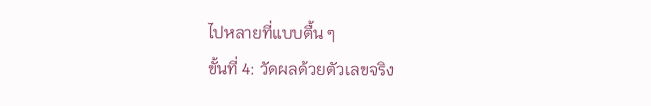ไปหลายที่แบบตื้น ๆ
ขั้นที่ 4: วัดผลด้วยตัวเลขจริง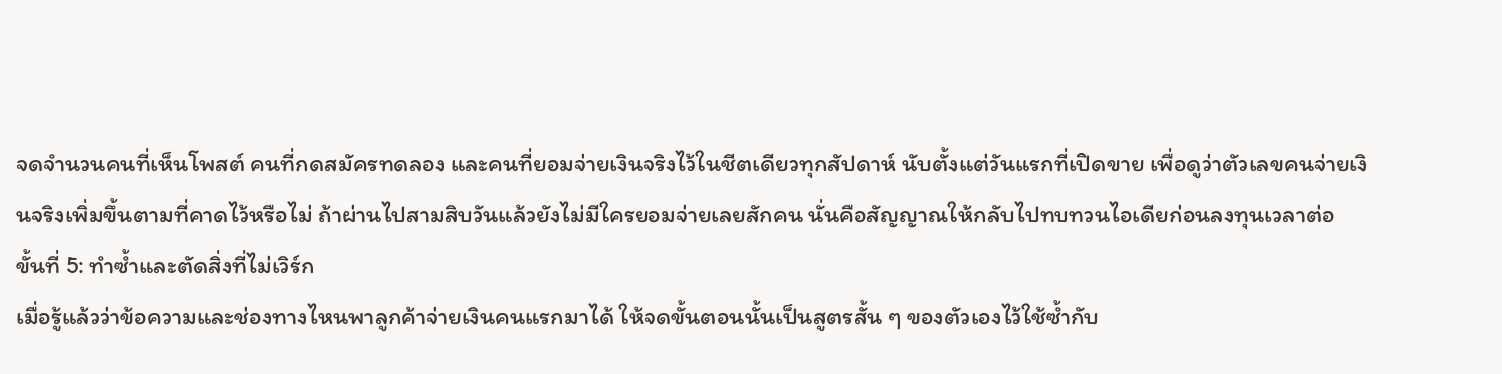จดจำนวนคนที่เห็นโพสต์ คนที่กดสมัครทดลอง และคนที่ยอมจ่ายเงินจริงไว้ในชีตเดียวทุกสัปดาห์ นับตั้งแต่วันแรกที่เปิดขาย เพื่อดูว่าตัวเลขคนจ่ายเงินจริงเพิ่มขึ้นตามที่คาดไว้หรือไม่ ถ้าผ่านไปสามสิบวันแล้วยังไม่มีใครยอมจ่ายเลยสักคน นั่นคือสัญญาณให้กลับไปทบทวนไอเดียก่อนลงทุนเวลาต่อ
ขั้นที่ 5: ทำซ้ำและตัดสิ่งที่ไม่เวิร์ก
เมื่อรู้แล้วว่าข้อความและช่องทางไหนพาลูกค้าจ่ายเงินคนแรกมาได้ ให้จดขั้นตอนนั้นเป็นสูตรสั้น ๆ ของตัวเองไว้ใช้ซ้ำกับ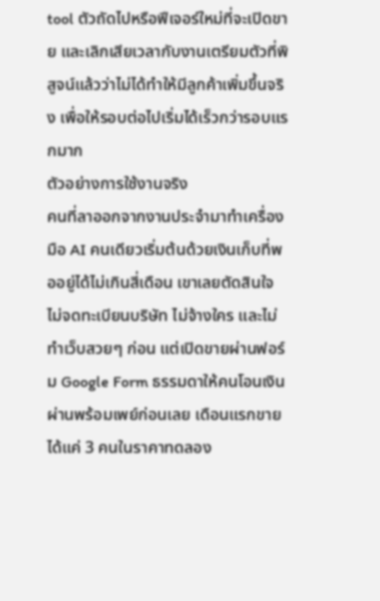tool ตัวถัดไปหรือฟีเจอร์ใหม่ที่จะเปิดขาย และเลิกเสียเวลากับงานเตรียมตัวที่พิสูจน์แล้วว่าไม่ได้ทำให้มีลูกค้าเพิ่มขึ้นจริง เพื่อให้รอบต่อไปเริ่มได้เร็วกว่ารอบแรกมาก
ตัวอย่างการใช้งานจริง
คนที่ลาออกจากงานประจำมาทำเครื่องมือ AI คนเดียวเริ่มต้นด้วยเงินเก็บที่พออยู่ได้ไม่เกินสี่เดือน เขาเลยตัดสินใจไม่จดทะเบียนบริษัท ไม่จ้างใคร และไม่ทำเว็บสวยๆ ก่อน แต่เปิดขายผ่านฟอร์ม Google Form ธรรมดาให้คนโอนเงินผ่านพร้อมเพย์ก่อนเลย เดือนแรกขายได้แค่ 3 คนในราคาทดลอง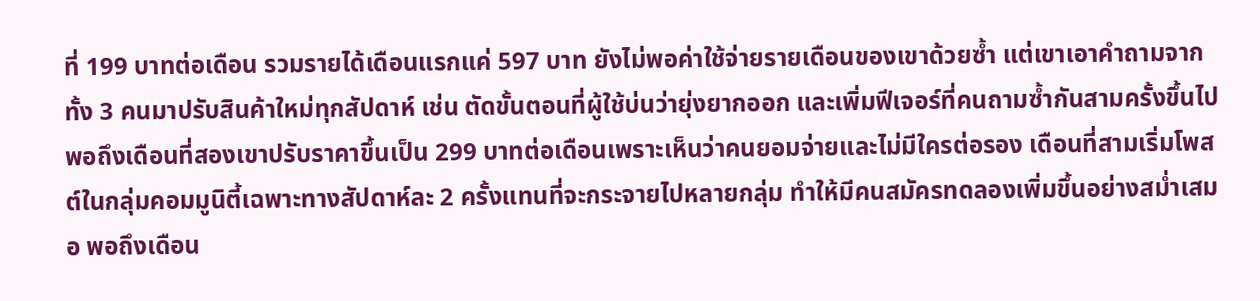ที่ 199 บาทต่อเดือน รวมรายได้เดือนแรกแค่ 597 บาท ยังไม่พอค่าใช้จ่ายรายเดือนของเขาด้วยซ้ำ แต่เขาเอาคำถามจากทั้ง 3 คนมาปรับสินค้าใหม่ทุกสัปดาห์ เช่น ตัดขั้นตอนที่ผู้ใช้บ่นว่ายุ่งยากออก และเพิ่มฟีเจอร์ที่คนถามซ้ำกันสามครั้งขึ้นไป
พอถึงเดือนที่สองเขาปรับราคาขึ้นเป็น 299 บาทต่อเดือนเพราะเห็นว่าคนยอมจ่ายและไม่มีใครต่อรอง เดือนที่สามเริ่มโพสต์ในกลุ่มคอมมูนิตี้เฉพาะทางสัปดาห์ละ 2 ครั้งแทนที่จะกระจายไปหลายกลุ่ม ทำให้มีคนสมัครทดลองเพิ่มขึ้นอย่างสม่ำเสมอ พอถึงเดือน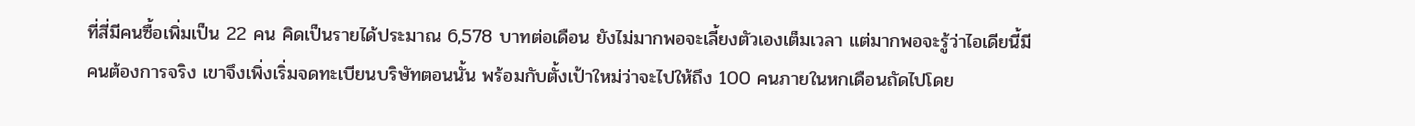ที่สี่มีคนซื้อเพิ่มเป็น 22 คน คิดเป็นรายได้ประมาณ 6,578 บาทต่อเดือน ยังไม่มากพอจะเลี้ยงตัวเองเต็มเวลา แต่มากพอจะรู้ว่าไอเดียนี้มีคนต้องการจริง เขาจึงเพิ่งเริ่มจดทะเบียนบริษัทตอนนั้น พร้อมกับตั้งเป้าใหม่ว่าจะไปให้ถึง 100 คนภายในหกเดือนถัดไปโดย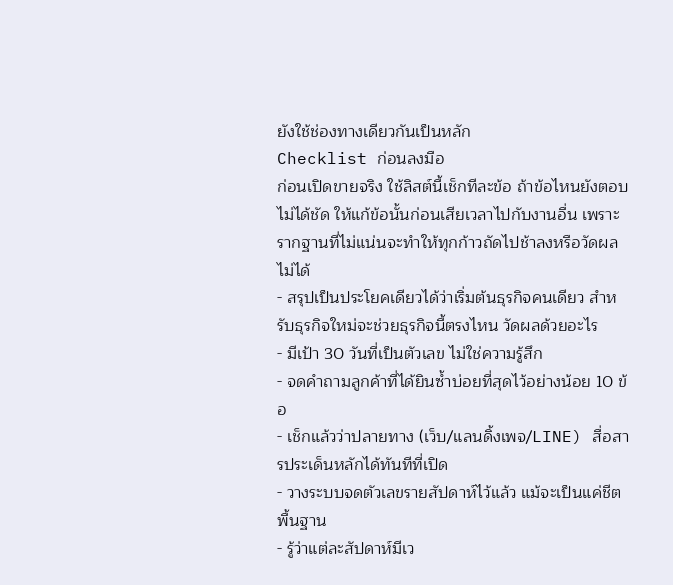ยังใช้ช่องทางเดียวกันเป็นหลัก
Checklist ก่อนลงมือ
ก่อนเปิดขายจริง ใช้ลิสต์นี้เช็กทีละข้อ ถ้าข้อไหนยังตอบไม่ได้ชัด ให้แก้ข้อนั้นก่อนเสียเวลาไปกับงานอื่น เพราะรากฐานที่ไม่แน่นจะทำให้ทุกก้าวถัดไปช้าลงหรือวัดผลไม่ได้
- สรุปเป็นประโยคเดียวได้ว่าเริ่มต้นธุรกิจคนเดียว สำหรับธุรกิจใหม่จะช่วยธุรกิจนี้ตรงไหน วัดผลด้วยอะไร
- มีเป้า 30 วันที่เป็นตัวเลข ไม่ใช่ความรู้สึก
- จดคำถามลูกค้าที่ได้ยินซ้ำบ่อยที่สุดไว้อย่างน้อย 10 ข้อ
- เช็กแล้วว่าปลายทาง (เว็บ/แลนดิ้งเพจ/LINE) สื่อสารประเด็นหลักได้ทันทีที่เปิด
- วางระบบจดตัวเลขรายสัปดาห์ไว้แล้ว แม้จะเป็นแค่ชีตพื้นฐาน
- รู้ว่าแต่ละสัปดาห์มีเว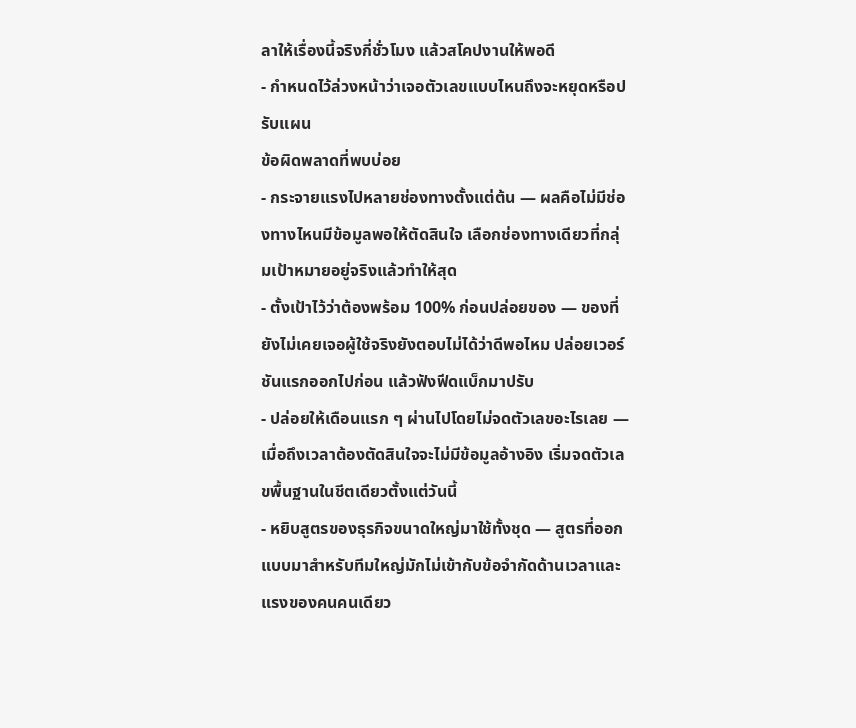ลาให้เรื่องนี้จริงกี่ชั่วโมง แล้วสโคปงานให้พอดี
- กำหนดไว้ล่วงหน้าว่าเจอตัวเลขแบบไหนถึงจะหยุดหรือปรับแผน
ข้อผิดพลาดที่พบบ่อย
- กระจายแรงไปหลายช่องทางตั้งแต่ต้น — ผลคือไม่มีช่องทางไหนมีข้อมูลพอให้ตัดสินใจ เลือกช่องทางเดียวที่กลุ่มเป้าหมายอยู่จริงแล้วทำให้สุด
- ตั้งเป้าไว้ว่าต้องพร้อม 100% ก่อนปล่อยของ — ของที่ยังไม่เคยเจอผู้ใช้จริงยังตอบไม่ได้ว่าดีพอไหม ปล่อยเวอร์ชันแรกออกไปก่อน แล้วฟังฟีดแบ็กมาปรับ
- ปล่อยให้เดือนแรก ๆ ผ่านไปโดยไม่จดตัวเลขอะไรเลย — เมื่อถึงเวลาต้องตัดสินใจจะไม่มีข้อมูลอ้างอิง เริ่มจดตัวเลขพื้นฐานในชีตเดียวตั้งแต่วันนี้
- หยิบสูตรของธุรกิจขนาดใหญ่มาใช้ทั้งชุด — สูตรที่ออกแบบมาสำหรับทีมใหญ่มักไม่เข้ากับข้อจำกัดด้านเวลาและแรงของคนคนเดียว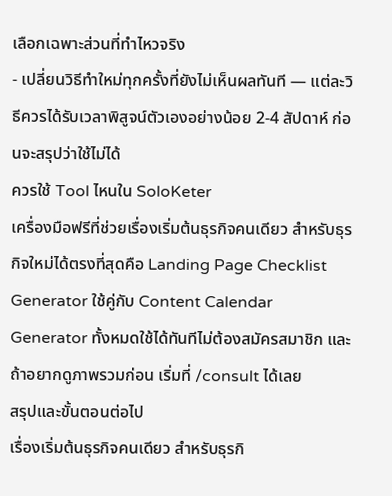เลือกเฉพาะส่วนที่ทำไหวจริง
- เปลี่ยนวิธีทำใหม่ทุกครั้งที่ยังไม่เห็นผลทันที — แต่ละวิธีควรได้รับเวลาพิสูจน์ตัวเองอย่างน้อย 2-4 สัปดาห์ ก่อนจะสรุปว่าใช้ไม่ได้
ควรใช้ Tool ไหนใน SoloKeter
เครื่องมือฟรีที่ช่วยเรื่องเริ่มต้นธุรกิจคนเดียว สำหรับธุรกิจใหม่ได้ตรงที่สุดคือ Landing Page Checklist Generator ใช้คู่กับ Content Calendar Generator ทั้งหมดใช้ได้ทันทีไม่ต้องสมัครสมาชิก และถ้าอยากดูภาพรวมก่อน เริ่มที่ /consult ได้เลย
สรุปและขั้นตอนต่อไป
เรื่องเริ่มต้นธุรกิจคนเดียว สำหรับธุรกิ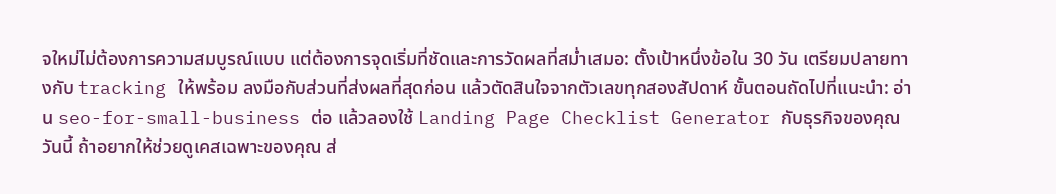จใหม่ไม่ต้องการความสมบูรณ์แบบ แต่ต้องการจุดเริ่มที่ชัดและการวัดผลที่สม่ำเสมอ: ตั้งเป้าหนึ่งข้อใน 30 วัน เตรียมปลายทางกับ tracking ให้พร้อม ลงมือกับส่วนที่ส่งผลที่สุดก่อน แล้วตัดสินใจจากตัวเลขทุกสองสัปดาห์ ขั้นตอนถัดไปที่แนะนำ: อ่าน seo-for-small-business ต่อ แล้วลองใช้ Landing Page Checklist Generator กับธุรกิจของคุณวันนี้ ถ้าอยากให้ช่วยดูเคสเฉพาะของคุณ ส่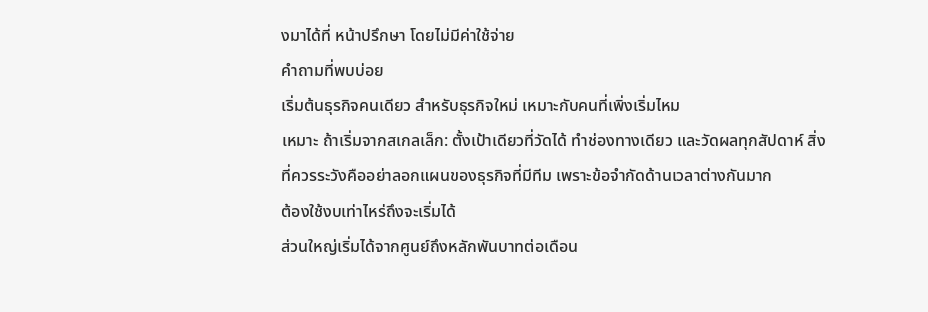งมาได้ที่ หน้าปรึกษา โดยไม่มีค่าใช้จ่าย
คำถามที่พบบ่อย
เริ่มต้นธุรกิจคนเดียว สำหรับธุรกิจใหม่ เหมาะกับคนที่เพิ่งเริ่มไหม
เหมาะ ถ้าเริ่มจากสเกลเล็ก: ตั้งเป้าเดียวที่วัดได้ ทำช่องทางเดียว และวัดผลทุกสัปดาห์ สิ่งที่ควรระวังคืออย่าลอกแผนของธุรกิจที่มีทีม เพราะข้อจำกัดด้านเวลาต่างกันมาก
ต้องใช้งบเท่าไหร่ถึงจะเริ่มได้
ส่วนใหญ่เริ่มได้จากศูนย์ถึงหลักพันบาทต่อเดือน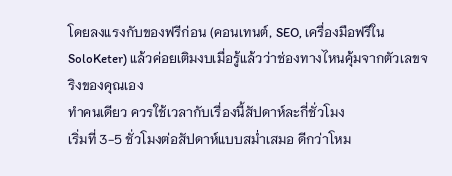โดยลงแรงกับของฟรีก่อน (คอนเทนต์, SEO, เครื่องมือฟรีใน SoloKeter) แล้วค่อยเติมงบเมื่อรู้แล้วว่าช่องทางไหนคุ้มจากตัวเลขจริงของคุณเอง
ทำคนเดียว ควรใช้เวลากับเรื่องนี้สัปดาห์ละกี่ชั่วโมง
เริ่มที่ 3-5 ชั่วโมงต่อสัปดาห์แบบสม่ำเสมอ ดีกว่าโหม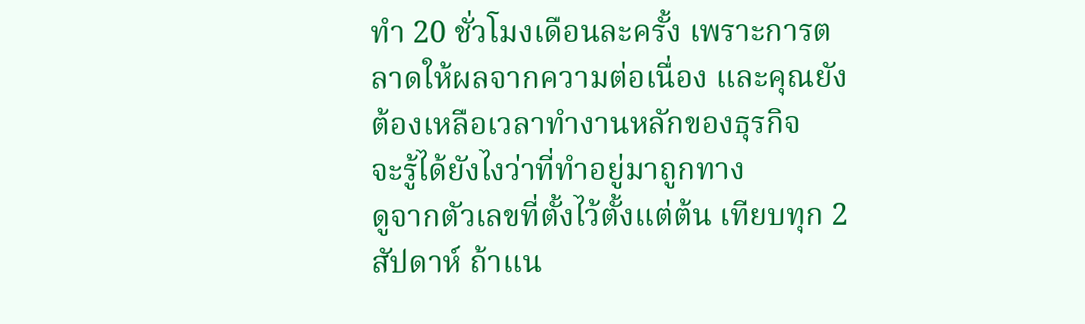ทำ 20 ชั่วโมงเดือนละครั้ง เพราะการตลาดให้ผลจากความต่อเนื่อง และคุณยังต้องเหลือเวลาทำงานหลักของธุรกิจ
จะรู้ได้ยังไงว่าที่ทำอยู่มาถูกทาง
ดูจากตัวเลขที่ตั้งไว้ตั้งแต่ต้น เทียบทุก 2 สัปดาห์ ถ้าแน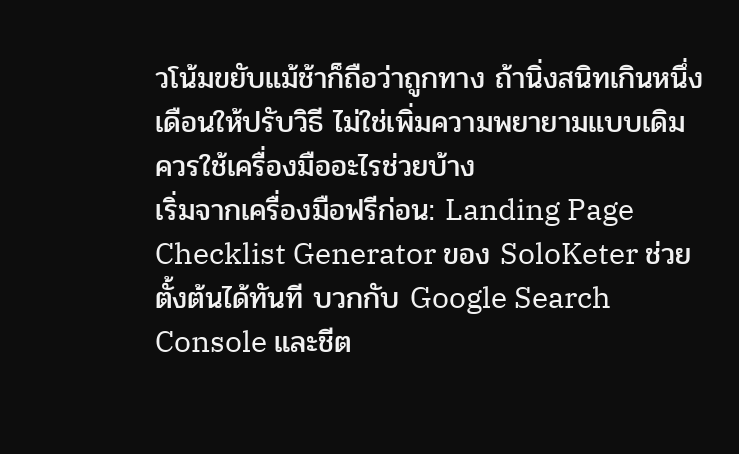วโน้มขยับแม้ช้าก็ถือว่าถูกทาง ถ้านิ่งสนิทเกินหนึ่งเดือนให้ปรับวิธี ไม่ใช่เพิ่มความพยายามแบบเดิม
ควรใช้เครื่องมืออะไรช่วยบ้าง
เริ่มจากเครื่องมือฟรีก่อน: Landing Page Checklist Generator ของ SoloKeter ช่วยตั้งต้นได้ทันที บวกกับ Google Search Console และชีต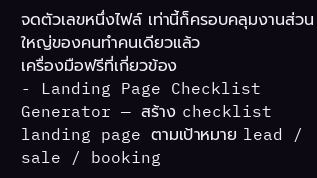จดตัวเลขหนึ่งไฟล์ เท่านี้ก็ครอบคลุมงานส่วนใหญ่ของคนทำคนเดียวแล้ว
เครื่องมือฟรีที่เกี่ยวข้อง
- Landing Page Checklist Generator — สร้าง checklist landing page ตามเป้าหมาย lead / sale / booking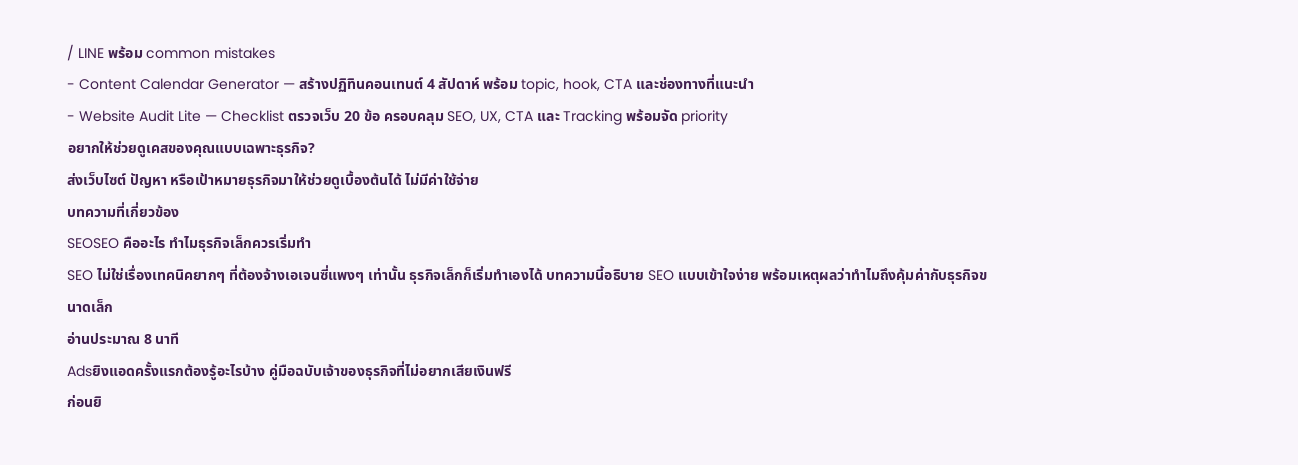/ LINE พร้อม common mistakes
- Content Calendar Generator — สร้างปฏิทินคอนเทนต์ 4 สัปดาห์ พร้อม topic, hook, CTA และช่องทางที่แนะนำ
- Website Audit Lite — Checklist ตรวจเว็บ 20 ข้อ ครอบคลุม SEO, UX, CTA และ Tracking พร้อมจัด priority
อยากให้ช่วยดูเคสของคุณแบบเฉพาะธุรกิจ?
ส่งเว็บไซต์ ปัญหา หรือเป้าหมายธุรกิจมาให้ช่วยดูเบื้องต้นได้ ไม่มีค่าใช้จ่าย
บทความที่เกี่ยวข้อง
SEOSEO คืออะไร ทำไมธุรกิจเล็กควรเริ่มทำ
SEO ไม่ใช่เรื่องเทคนิคยากๆ ที่ต้องจ้างเอเจนซี่แพงๆ เท่านั้น ธุรกิจเล็กก็เริ่มทำเองได้ บทความนี้อธิบาย SEO แบบเข้าใจง่าย พร้อมเหตุผลว่าทำไมถึงคุ้มค่ากับธุรกิจขนาดเล็ก
อ่านประมาณ 8 นาที
Adsยิงแอดครั้งแรกต้องรู้อะไรบ้าง คู่มือฉบับเจ้าของธุรกิจที่ไม่อยากเสียเงินฟรี
ก่อนยิ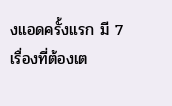งแอดครั้งแรก มี 7 เรื่องที่ต้องเต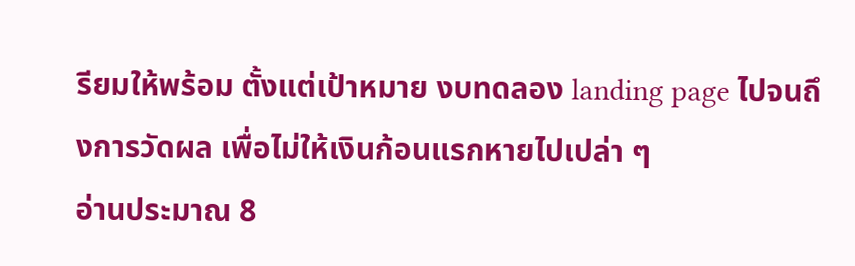รียมให้พร้อม ตั้งแต่เป้าหมาย งบทดลอง landing page ไปจนถึงการวัดผล เพื่อไม่ให้เงินก้อนแรกหายไปเปล่า ๆ
อ่านประมาณ 8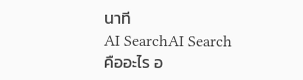นาที
AI SearchAI Search คืออะไร อ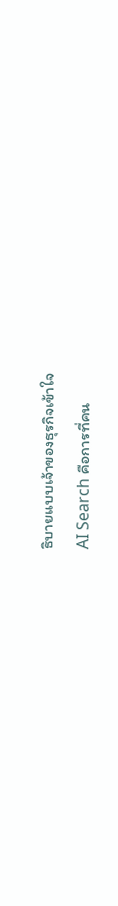ธิบายแบบเจ้าของธุรกิจเข้าใจ
AI Search คือการที่คน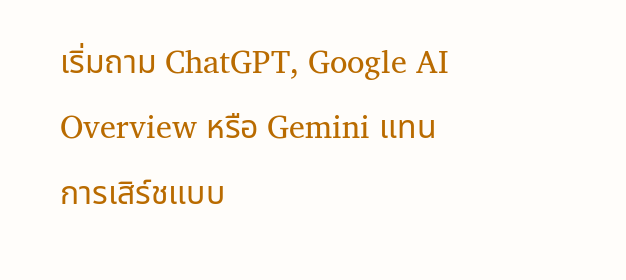เริ่มถาม ChatGPT, Google AI Overview หรือ Gemini แทนการเสิร์ชแบบ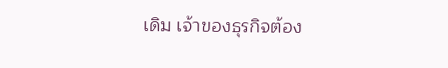เดิม เจ้าของธุรกิจต้อง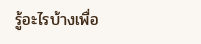รู้อะไรบ้างเพื่อ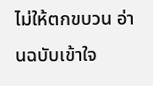ไม่ให้ตกขบวน อ่านฉบับเข้าใจ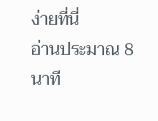ง่ายที่นี่
อ่านประมาณ 8 นาที